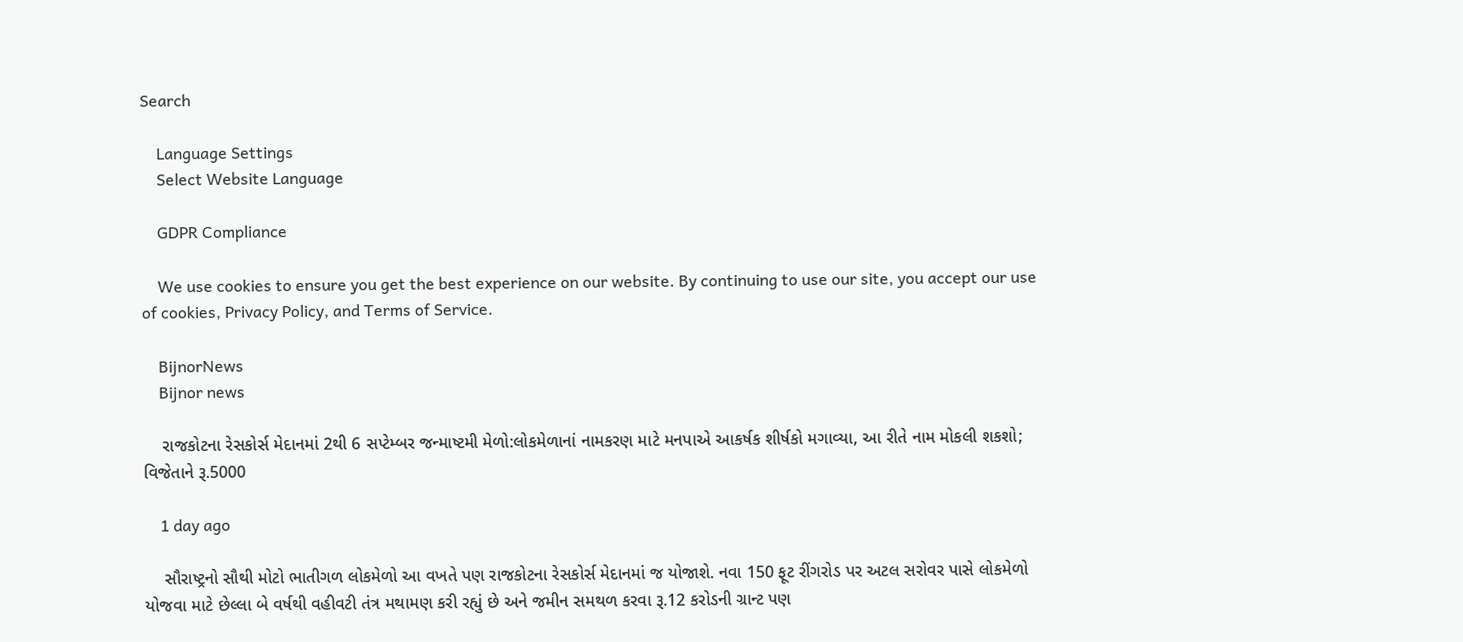Search

    Language Settings
    Select Website Language

    GDPR Compliance

    We use cookies to ensure you get the best experience on our website. By continuing to use our site, you accept our use of cookies, Privacy Policy, and Terms of Service.

    BijnorNews
    Bijnor news

    રાજકોટના રેસકોર્સ મેદાનમાં 2થી 6 સપ્ટેમ્બર જન્માષ્ટમી મેળો:લોકમેળાનાં નામકરણ માટે મનપાએ આકર્ષક શીર્ષકો મગાવ્યા, આ રીતે નામ મોકલી શકશો; વિજેતાને રૂ.5000

    1 day ago

    સૌરાષ્ટ્રનો સૌથી મોટો ભાતીગળ લોકમેળો આ વખતે પણ રાજકોટના રેસકોર્સ મેદાનમાં જ યોજાશે. નવા 150 ફૂટ રીંગરોડ પર અટલ સરોવર પાસે લોકમેળો યોજવા માટે છેલ્લા બે વર્ષથી વહીવટી તંત્ર મથામણ કરી રહ્યું છે અને જમીન સમથળ કરવા રૂ.12 કરોડની ગ્રાન્ટ પણ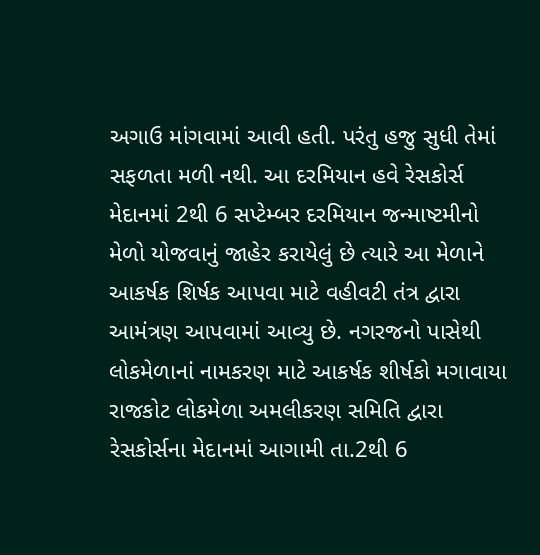અગાઉ માંગવામાં આવી હતી. પરંતુ હજુ સુધી તેમાં સફળતા મળી નથી. આ દરમિયાન હવે રેસકોર્સ મેદાનમાં 2થી 6 સપ્ટેમ્બર દરમિયાન જન્માષ્ટમીનો મેળો યોજવાનું જાહેર કરાયેલું છે ત્યારે આ મેળાને આકર્ષક શિર્ષક આપવા માટે વહીવટી તંત્ર દ્વારા આમંત્રણ આપવામાં આવ્યુ છે. નગરજનો પાસેથી લોકમેળાનાં નામકરણ માટે આકર્ષક શીર્ષકો મગાવાયા રાજકોટ લોકમેળા અમલીકરણ સમિતિ દ્વારા રેસકોર્સના મેદાનમાં આગામી તા.2થી 6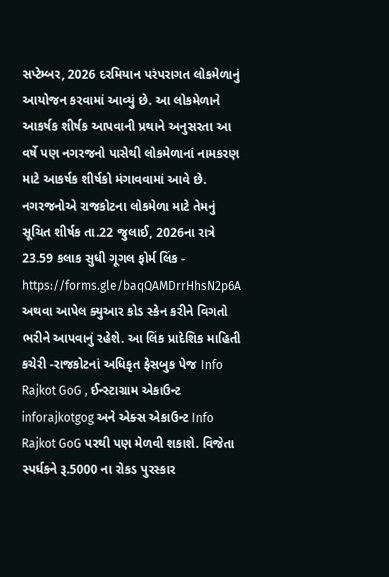સપ્ટેમ્બર, 2026 દરમિયાન પરંપરાગત લોકમેળાનું આયોજન કરવામાં આવ્યું છે. આ લોકમેળાને આકર્ષક શીર્ષક આપવાની પ્રથાને અનુસરતા આ વર્ષે પણ નગરજનો પાસેથી લોકમેળાનાં નામકરણ માટે આકર્ષક શીર્ષકો મંગાવવામાં આવે છે. નગરજનોએ રાજકોટના લોકમેળા માટે તેમનું સૂચિત શીર્ષક તા.22 જુલાઈ, 2026ના રાત્રે 23.59 કલાક સુધી ગૂગલ ફોર્મ લિંક - https://forms.gle/baqQAMDrrHhsN2p6A અથવા આપેલ ક્યુઆર કોડ સ્કેન કરીને વિગતો ભરીને આપવાનું રહેશે. આ લિંક પ્રાદેશિક માહિતી કચેરી -રાજકોટનાં અધિકૃત ફેસબુક પેજ Info Rajkot GoG , ઈન્સ્ટાગ્રામ એકાઉન્ટ inforajkotgog અને એક્સ એકાઉન્ટ Info Rajkot GoG પરથી પણ મેળવી શકાશે. વિજેતા સ્પર્ધકને રૂ.5000 ના રોકડ પુરસ્કાર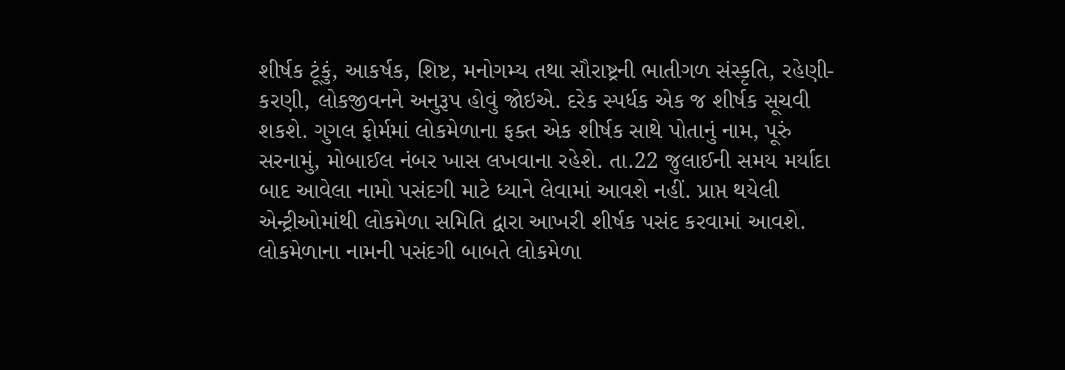શીર્ષક ટૂંકું, આકર્ષક, શિષ્ટ, મનોગમ્ય તથા સૌરાષ્ટ્રની ભાતીગળ સંસ્કૃતિ, રહેણી-કરણી, લોકજીવનને અનુરૂપ હોવું જોઇએ. દરેક સ્પર્ધક એક જ શીર્ષક સૂચવી શકશે. ગુગલ ફોર્મમાં લોકમેળાના ફક્ત એક શીર્ષક સાથે પોતાનું નામ, પૂરું સરનામું, મોબાઈલ નંબર ખાસ લખવાના રહેશે. તા.22 જુલાઈની સમય મર્યાદા બાદ આવેલા નામો પસંદગી માટે ધ્યાને લેવામાં આવશે નહીં. પ્રાપ્ત થયેલી એન્ટ્રીઓમાંથી લોકમેળા સમિતિ દ્વારા આખરી શીર્ષક પસંદ કરવામાં આવશે. લોકમેળાના નામની પસંદગી બાબતે લોકમેળા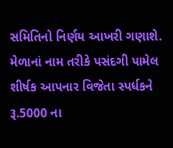સમિતિનો નિર્ણય આખરી ગણાશે. મેળાનાં નામ તરીકે પસંદગી પામેલ શીર્ષક આપનાર વિજેતા સ્પર્ધકને રૂ.5000 ના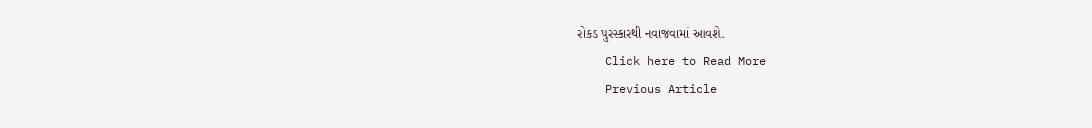રોકડ પુરસ્કારથી નવાજવામાં આવશે.
    Click here to Read More
    Previous Article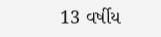13 વર્ષીય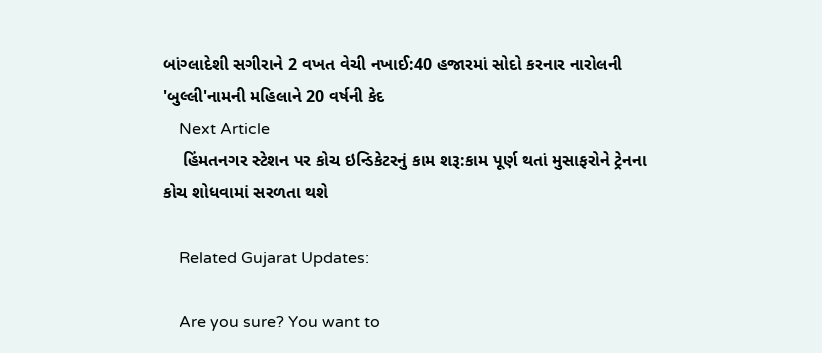બાંગ્લાદેશી સગીરાને 2 વખત વેચી નખાઈ:40 હજારમાં સોદો કરનાર નારોલની 'બુલ્લી'નામની મહિલાને 20 વર્ષની કેદ
    Next Article
    હિંમતનગર સ્ટેશન પર કોચ ઇન્ડિકેટરનું કામ શરૂ:કામ પૂર્ણ થતાં મુસાફરોને ટ્રેનના કોચ શોધવામાં સરળતા થશે

    Related Gujarat Updates:

    Are you sure? You want to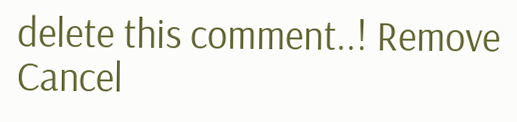delete this comment..! Remove Cancel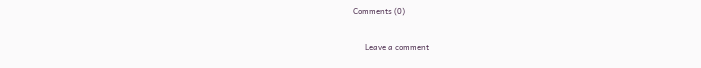Comments (0)

      Leave a comment